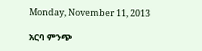Monday, November 11, 2013

አርባ ምንጭ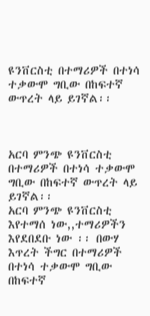ዩንቨርስቲ በተማሪዎች በተነሳ ተቃውሞ ግቢው በከፍተኛ ውጥረት ላይ ይገኛል፡፡



አርባ ምንጭ ዩንቨርስቲ በተማሪዎች በተነሳ ተቃውሞ ግቢው በከፍተኛ ውጥረት ላይ ይገኛል፡፡
አርባ ምንጭ ዩንቨርስቲ እየተማሰ ነው,,ተማሪዎችን እየደበደቡ ነው ፡፡ በውሃ እጥረት ችግር በተማሪዎች በተነሳ ተቃውሞ ግቢው በከፍተኛ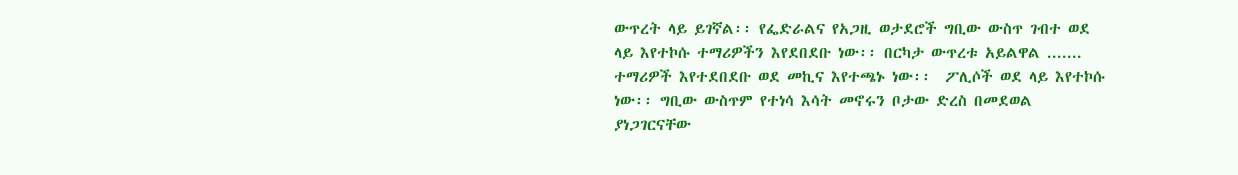ውጥረት ላይ ይገኛል፡፡ የፌድራልና የአጋዚ ወታደሮች ግቢው ውስጥ ገብተ ወደ ላይ እየተኮሱ ተማሪዎችን እየደበደቡ ነው፡፡ በርካታ ውጥረቱ አይልዋል ....... ተማሪዎች እየተደበደቡ ወደ መኪና እየተጫኑ ነው፡፡  ፖሊሶች ወደ ላይ እየተኮሱ ነው፡፡ ግቢው ውስጥም የተነሳ እሳት መኖሩን ቦታው ድረስ በመደወል ያነጋገርናቸው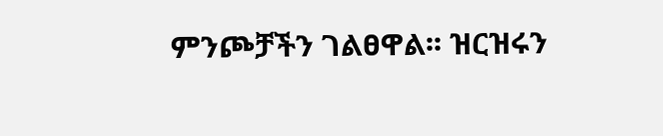ምንጮቻችን ገልፀዋል፡፡ ዝርዝሩን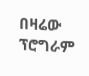በዛሬው ፕሮግራም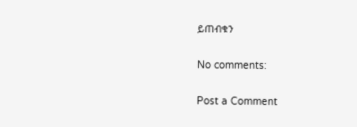ይጠብቁን

No comments:

Post a Comment